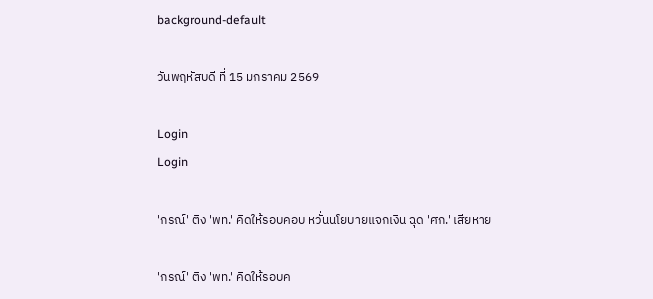background-default

วันพฤหัสบดี ที่ 15 มกราคม 2569

Login
Login

'กรณ์' ติง 'พท.' คิดให้รอบคอบ หวั่นนโยบายแจกเงิน ฉุด 'ศก.' เสียหาย

'กรณ์' ติง 'พท.' คิดให้รอบค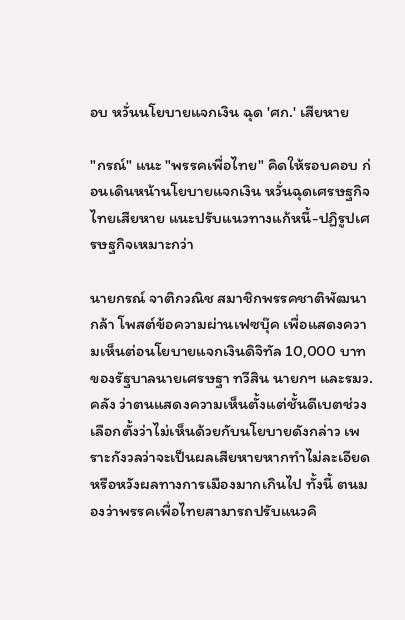อบ หวั่นนโยบายแจกเงิน ฉุด 'ศก.' เสียหาย

"กรณ์" แนะ "พรรคเพื่อไทย" คิดให้รอบคอบ ก่อนเดินหน้านโยบายแจกเงิน หวั่นฉุดเศรษฐกิจไทยเสียหาย แนะปรับแนวทางแก้หนี้-ปฏิรูปเศรษฐกิจเหมาะกว่า

นายกรณ์ จาติกวณิช สมาชิกพรรคชาติพัฒนากล้า โพสต์ข้อความผ่านเฟซบุ๊ค เพื่อแสดงความเห็นต่อนโยบายแจกเงินดิจิทัล 10,000 บาท ของรัฐบาลนายเศรษฐา ทวีสิน นายกฯ และรมว.คลัง ว่าตนแสดงความเห็นตั้งแต่ชั้นดีเบตช่วงเลือกตั้งว่าไม่เห็นด้วยกับนโยบายดังกล่าว เพราะกังวลว่าจะเป็นผลเสียหายหากทำไม่ละเอียดหรือหวังผลทางการเมืองมากเกินไป ทั้งนี้ ตนมองว่าพรรคเพื่อไทยสามารถปรับแนวคิ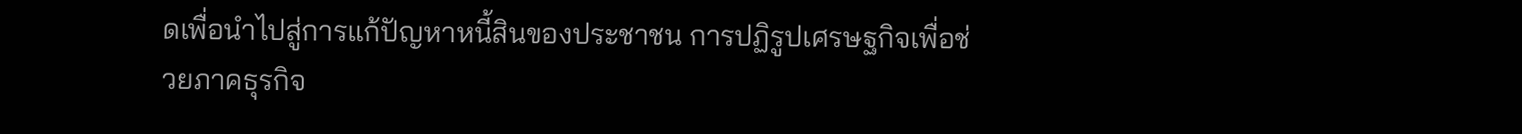ดเพื่อนำไปสู่การแก้ปัญหาหนี้สินของประชาชน การปฏิรูปเศรษฐกิจเพื่อช่วยภาคธุรกิจ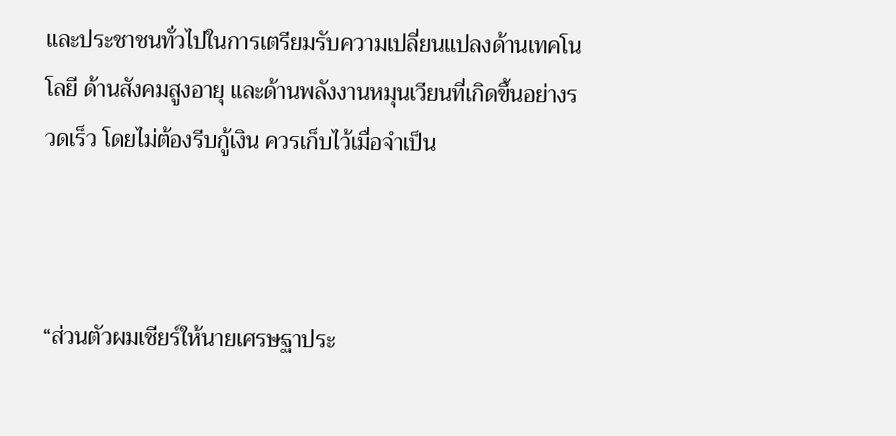และประชาชนทั่วไปในการเตรียมรับความเปลี่ยนแปลงด้านเทคโนโลยี ด้านสังคมสูงอายุ และด้านพลังงานหมุนเวียนที่เกิดขึ้นอย่างรวดเร็ว โดยไม่ต้องรีบกู้เงิน ควรเก็บไว้เมื่อจำเป็น



“ส่วนตัวผมเชียร์ให้นายเศรษฐาประ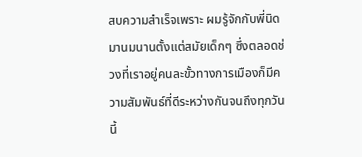สบความสำเร็จเพราะ ผมรู้จักกับพี่นิดมานมนานตั้งแต่สมัยเด็กๆ ซึ่งตลอดช่วงที่เราอยู่คนละขั้วทางการเมืองก็มีความสัมพันธ์ที่ดีระหว่างกันจนถึงทุกวันนี้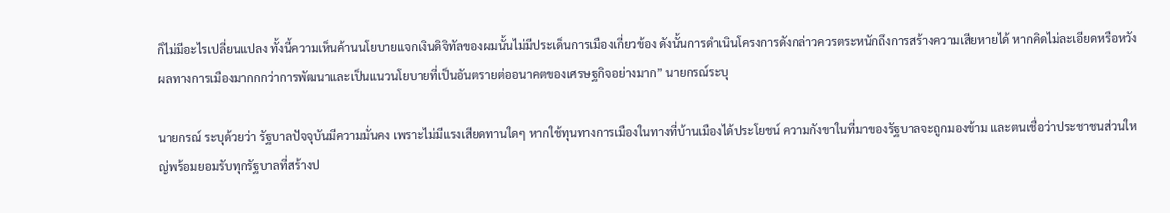ก็ไม่มีอะไรเปลี่ยนแปลง ทั้งนี้ความเห็นค้านนโยบายแจกเงินดิจิทัลของผมนั้นไม่มีประเด็นการเมืองเกี่ยวข้อง ดังนั้นการดำเนินโครงการดังกล่าวควรตระหนักถึงการสร้างความเสียหายได้ หากคิดไม่ละเอียดหรือหวังผลทางการเมืองมากกกว่าการพัฒนาและเป็นแนวนโยบายที่เป็นอันตรายต่ออนาคตของเศรษฐกิจอย่างมาก” นายกรณ์ระบุ

นายกรณ์ ระบุด้วยว่า รัฐบาลปัจจุบันมีความมั่นคง เพราะไม่มีแรงเสียดทานใดๆ หากใช้ทุนทางการเมืองในทางที่บ้านเมืองได้ประโยชน์ ความกังขาในที่มาของรัฐบาลจะถูกมองข้าม และตนเชื่อว่าประชาชนส่วนใหญ่พร้อมยอมรับทุกรัฐบาลที่สร้างป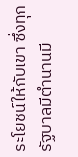ระโยชน์ให้กับเขา ซึ่งทุกรัฐบาลมีตำนานมี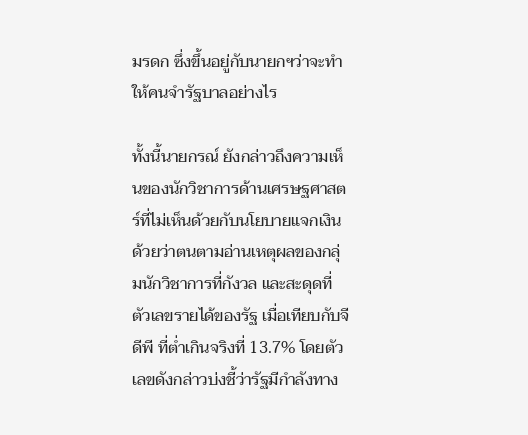มรดก ซึ่งขึ้นอยู่กับนายกฯว่าจะทำให้คนจำรัฐบาลอย่างไร

ทั้งนี้นายกรณ์ ยังกล่าวถึงความเห็นของนักวิชาการด้านเศรษฐศาสตร์ที่ไม่เห็นด้วยกับนโยบายแจกเงินด้วยว่าตนตามอ่านเหตุผลของกลุ่มนักวิชาการที่กังวล และสะดุดที่ตัวเลขรายได้ของรัฐ เมื่อเทียบกับจีดีพี ที่ต่ำเกินจริงที่ 13.7% โดยตัวเลขดังกล่าวบ่งชี้ว่ารัฐมีกำลังทาง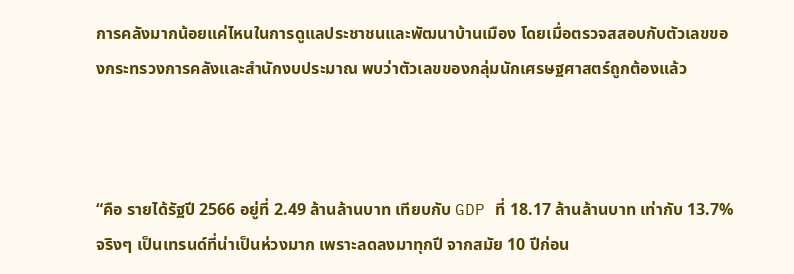การคลังมากน้อยแค่ไหนในการดูแลประชาชนและพัฒนาบ้านเมือง โดยเมื่อตรวจสสอบกับตัวเลขของกระทรวงการคลังและสำนักงบประมาณ พบว่าตัวเลขของกลุ่มนักเศรษฐศาสตร์ถูกต้องแล้ว



“คือ รายได้รัฐปี 2566 อยู่ที่ 2.49 ล้านล้านบาท เทียบกับ GDP ที่ 18.17 ล้านล้านบาท เท่ากับ 13.7% จริงๆ เป็นเทรนด์ที่น่าเป็นห่วงมาก เพราะลดลงมาทุกปี จากสมัย 10 ปีก่อน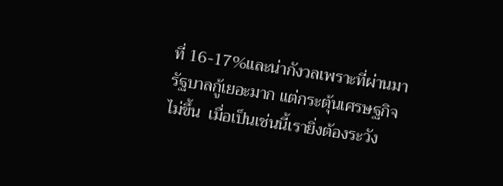ที่ 16-17%และน่ากังวลเพราะที่ผ่านมารัฐบาลกู้เยอะมาก แต่กระตุ้นเศรษฐกิจไม่ขึ้น  เมื่อเป็นเช่นนี้เรายิ่งต้องระวัง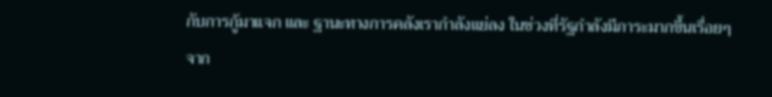กับการกู้มาแจก และ ฐานะทางการคลังเรากำลังแย่ลง ในช่วงที่รัฐกำลังมีภาระมากขึ้นเรื่อยๆจาก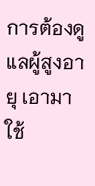การต้องดูแลผู้สูงอายุ เอามาใช้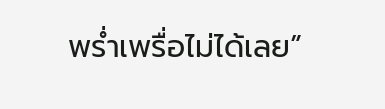พรํ่าเพรื่อไม่ได้เลย”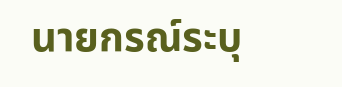นายกรณ์ระบุ